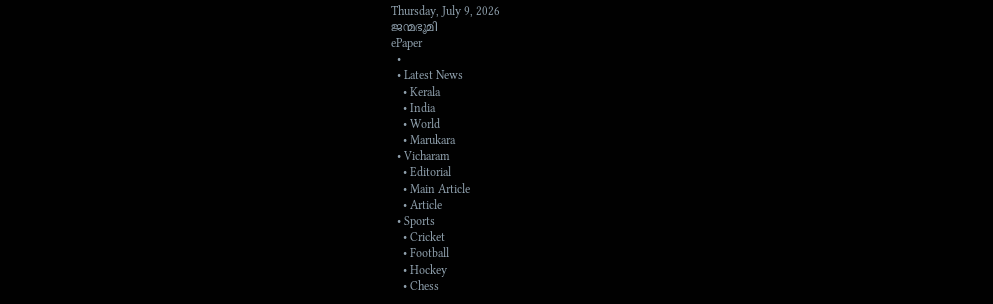Thursday, July 9, 2026
ജന്മഭൂമി
ePaper
  •
  • Latest News
    • Kerala
    • India
    • World
    • Marukara
  • Vicharam
    • Editorial
    • Main Article
    • Article
  • Sports
    • Cricket
    • Football
    • Hockey
    • Chess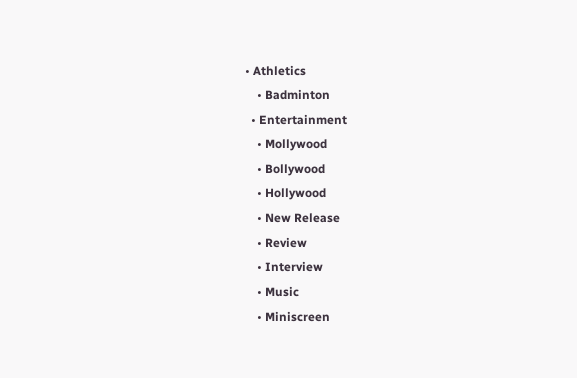• Athletics
    • Badminton
  • Entertainment
    • Mollywood
    • Bollywood
    • Hollywood
    • New Release
    • Review
    • Interview
    • Music
    • Miniscreen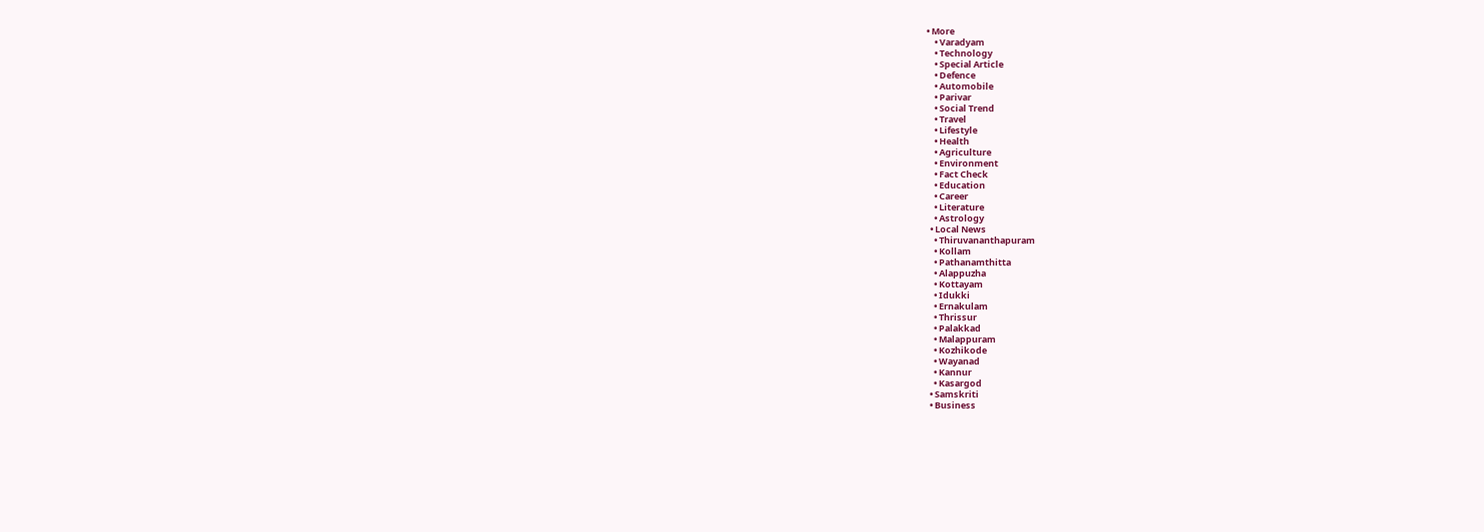• More
    • Varadyam
    • Technology
    • Special Article
    • Defence
    • Automobile
    • Parivar
    • Social Trend
    • Travel
    • Lifestyle
    • Health
    • Agriculture
    • Environment
    • Fact Check
    • Education
    • Career
    • Literature
    • Astrology
  • Local News
    • Thiruvananthapuram
    • Kollam
    • Pathanamthitta
    • Alappuzha
    • Kottayam
    • Idukki
    • Ernakulam
    • Thrissur
    • Palakkad
    • Malappuram
    • Kozhikode
    • Wayanad
    • Kannur
    • Kasargod
  • Samskriti
  • Business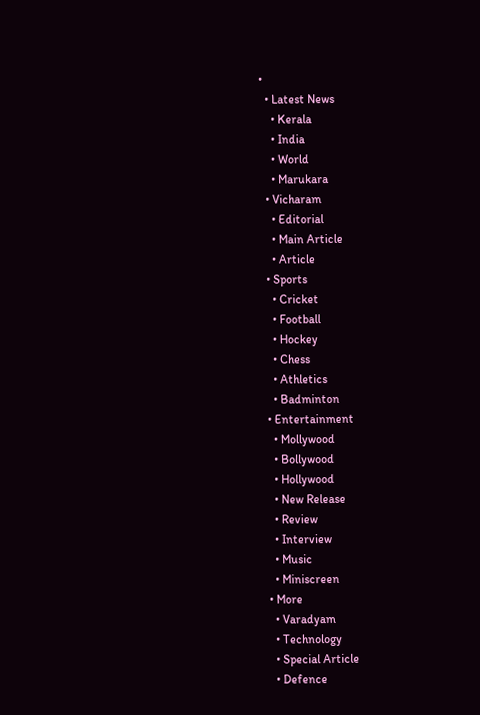•
  • Latest News
    • Kerala
    • India
    • World
    • Marukara
  • Vicharam
    • Editorial
    • Main Article
    • Article
  • Sports
    • Cricket
    • Football
    • Hockey
    • Chess
    • Athletics
    • Badminton
  • Entertainment
    • Mollywood
    • Bollywood
    • Hollywood
    • New Release
    • Review
    • Interview
    • Music
    • Miniscreen
  • More
    • Varadyam
    • Technology
    • Special Article
    • Defence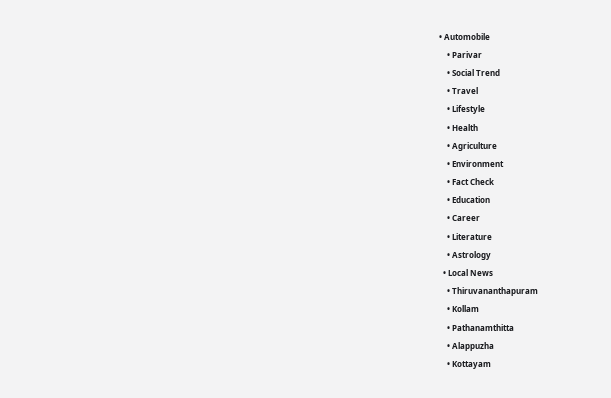• Automobile
    • Parivar
    • Social Trend
    • Travel
    • Lifestyle
    • Health
    • Agriculture
    • Environment
    • Fact Check
    • Education
    • Career
    • Literature
    • Astrology
  • Local News
    • Thiruvananthapuram
    • Kollam
    • Pathanamthitta
    • Alappuzha
    • Kottayam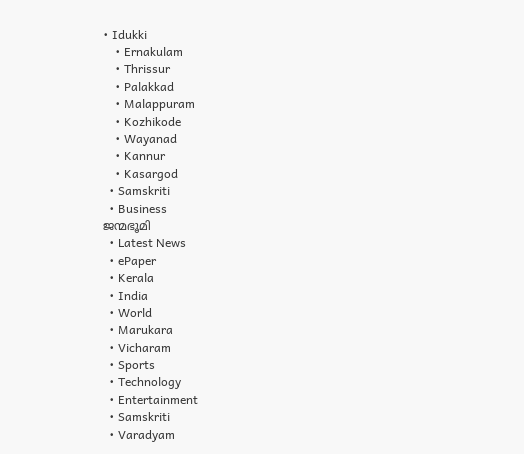• Idukki
    • Ernakulam
    • Thrissur
    • Palakkad
    • Malappuram
    • Kozhikode
    • Wayanad
    • Kannur
    • Kasargod
  • Samskriti
  • Business
ജന്മഭൂമി
  • Latest News
  • ePaper
  • Kerala
  • India
  • World
  • Marukara
  • Vicharam
  • Sports
  • Technology
  • Entertainment
  • Samskriti
  • Varadyam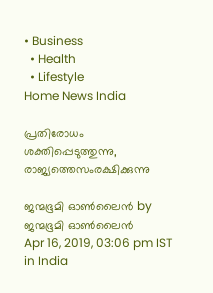• Business
  • Health
  • Lifestyle
Home News India

പ്രതിരോധം ശക്തിപ്പെടുത്തുന്നു, രാജ്യത്തെസംരക്ഷിക്കുന്നു

ജന്മഭൂമി ഓണ്‍ലൈന്‍ by ജന്മഭൂമി ഓണ്‍ലൈന്‍
Apr 16, 2019, 03:06 pm IST
in India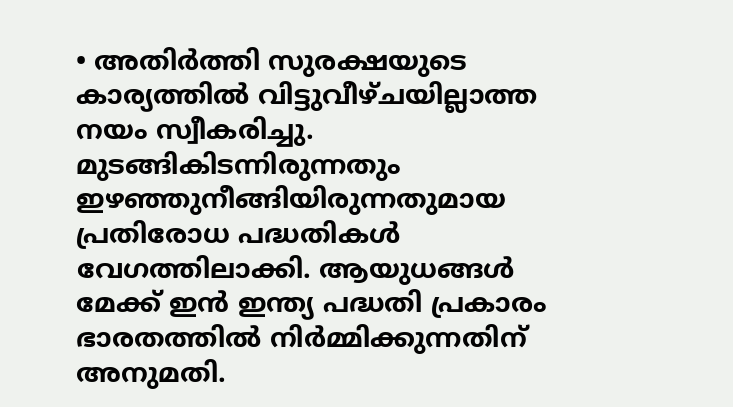• അതിര്‍ത്തി സുരക്ഷയുടെ കാര്യത്തില്‍ വിട്ടുവീഴ്ചയില്ലാത്ത നയം സ്വീകരിച്ചു. മുടങ്ങികിടന്നിരുന്നതും ഇഴഞ്ഞുനീങ്ങിയിരുന്നതുമായ പ്രതിരോധ പദ്ധതികള്‍ വേഗത്തിലാക്കി. ആയുധങ്ങള്‍ മേക്ക് ഇന്‍ ഇന്ത്യ പദ്ധതി പ്രകാരം ഭാരതത്തില്‍ നിര്‍മ്മിക്കുന്നതിന് അനുമതി.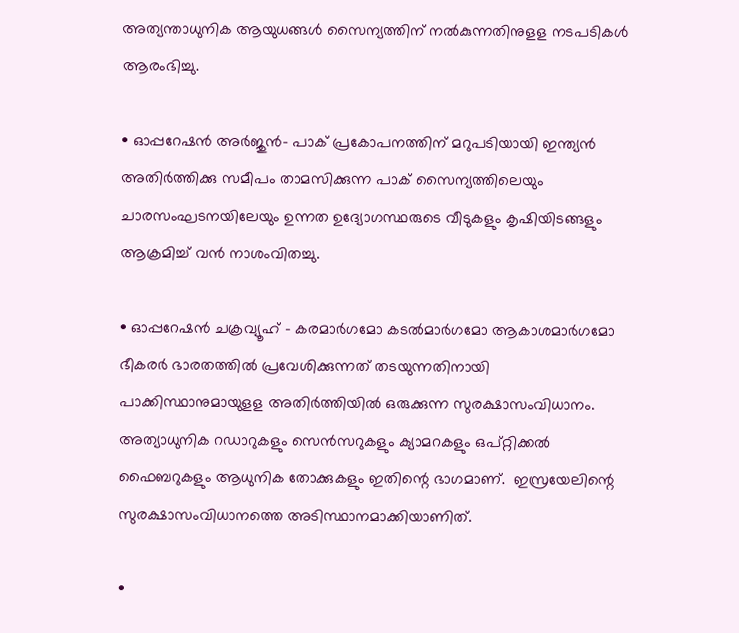അത്യന്താധുനിക ആയുധങ്ങള്‍ സൈന്യത്തിന് നല്‍കുന്നതിനുളള നടപടികള്‍ ആരംഭിച്ചു.

• ഓപ്പറേഷന്‍ അര്‍ജുന്‍- പാക് പ്രകോപനത്തിന് മറുപടിയായി ഇന്ത്യന്‍ അതിര്‍ത്തിക്കു സമീപം താമസിക്കുന്ന പാക് സൈന്യത്തിലെയും ചാരസംഘടനയിലേയും ഉന്നത ഉദ്യോഗസ്ഥരുടെ വീടുകളും കൃഷിയിടങ്ങളും ആക്രമിച്ച് വന്‍ നാശംവിതച്ചു.

• ഓപ്പറേഷന്‍ ചക്രവ്യൂഹ് – കരമാര്‍ഗമോ കടല്‍മാര്‍ഗമോ ആകാശമാര്‍ഗമോ ഭീകരര്‍ ഭാരതത്തില്‍ പ്രവേശിക്കുന്നത് തടയുന്നതിനായി പാക്കിസ്ഥാനുമായുളള അതിര്‍ത്തിയില്‍ ഒരുക്കുന്ന സുരക്ഷാസംവിധാനം.  അത്യാധുനിക റഡാറുകളും സെന്‍സറുകളും ക്യാമറകളും ഒപ്റ്റിക്കല്‍ ഫൈബറുകളും ആധുനിക തോക്കുകളും ഇതിന്റെ ഭാഗമാണ്.  ഇസ്രയേലിന്റെ സുരക്ഷാസംവിധാനത്തെ അടിസ്ഥാനമാക്കിയാണിത്.

•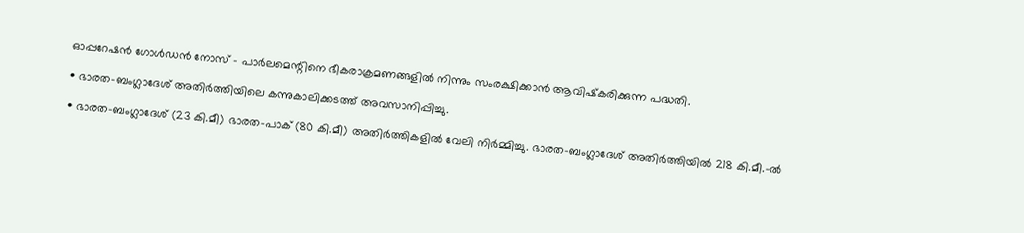ഓപ്പറേഷന്‍ ഗോള്‍ഡന്‍ നോസ് – പാര്‍ലമെന്റിനെ ഭീകരാക്രമണങ്ങളില്‍ നിന്നും സംരക്ഷിക്കാന്‍ ആവിഷ്‌കരിക്കുന്ന പദ്ധതി.

• ഭാരത-ബംഗ്ലാദേശ് അതിര്‍ത്തിയിലെ കന്നുകാലിക്കടത്ത് അവസാനിപ്പിച്ചു.

• ഭാരത-ബംഗ്ലാദേശ് (23 കി.മീ) ഭാരത-പാക് (80 കി.മീ) അതിര്‍ത്തികളില്‍ വേലി നിര്‍മ്മിച്ചു. ഭാരത-ബംഗ്ലാദേശ് അതിര്‍ത്തിയില്‍ 218 കി.മീ.-ല്‍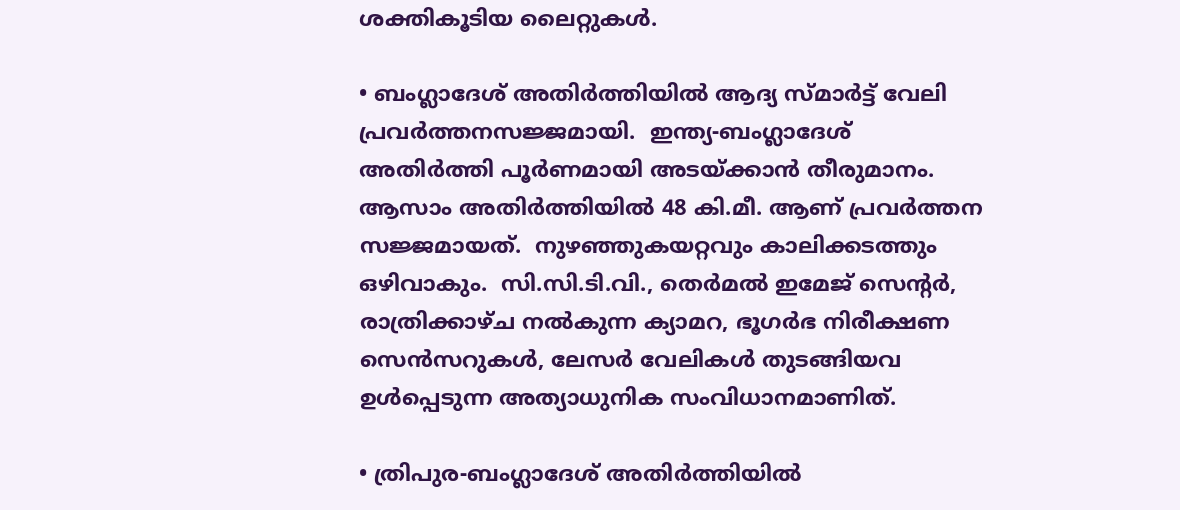ശക്തികൂടിയ ലൈറ്റുകള്‍.

• ബംഗ്ലാദേശ് അതിര്‍ത്തിയില്‍ ആദ്യ സ്മാര്‍ട്ട് വേലി പ്രവര്‍ത്തനസജ്ജമായി.  ഇന്ത്യ-ബംഗ്ലാദേശ് അതിര്‍ത്തി പൂര്‍ണമായി അടയ്‌ക്കാന്‍ തീരുമാനം. ആസാം അതിര്‍ത്തിയില്‍ 48 കി.മീ. ആണ് പ്രവര്‍ത്തന സജ്ജമായത്.  നുഴഞ്ഞുകയറ്റവും കാലിക്കടത്തും ഒഴിവാകും.  സി.സി.ടി.വി., തെര്‍മല്‍ ഇമേജ് സെന്റര്‍, രാത്രിക്കാഴ്ച നല്‍കുന്ന ക്യാമറ, ഭൂഗര്‍ഭ നിരീക്ഷണ സെന്‍സറുകള്‍, ലേസര്‍ വേലികള്‍ തുടങ്ങിയവ ഉള്‍പ്പെടുന്ന അത്യാധുനിക സംവിധാനമാണിത്.

• ത്രിപുര-ബംഗ്ലാദേശ് അതിര്‍ത്തിയില്‍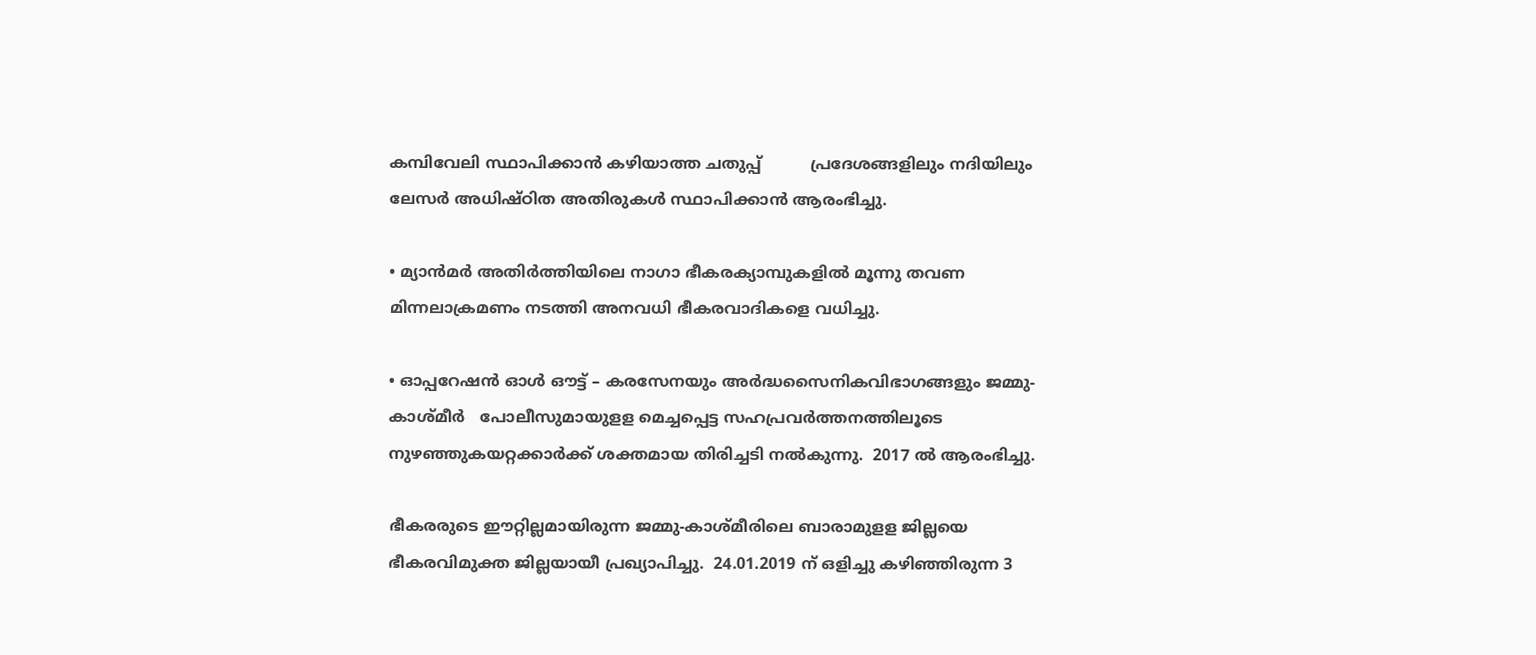കമ്പിവേലി സ്ഥാപിക്കാന്‍ കഴിയാത്ത ചതുപ്പ്          പ്രദേശങ്ങളിലും നദിയിലും ലേസര്‍ അധിഷ്ഠിത അതിരുകള്‍ സ്ഥാപിക്കാന്‍ ആരംഭിച്ചു.

• മ്യാന്‍മര്‍ അതിര്‍ത്തിയിലെ നാഗാ ഭീകരക്യാമ്പുകളില്‍ മൂന്നു തവണ മിന്നലാക്രമണം നടത്തി അനവധി ഭീകരവാദികളെ വധിച്ചു.

• ഓപ്പറേഷന്‍ ഓള്‍ ഔട്ട് – കരസേനയും അര്‍ദ്ധസൈനികവിഭാഗങ്ങളും ജമ്മു-കാശ്മീര്‍   പോലീസുമായുളള മെച്ചപ്പെട്ട സഹപ്രവര്‍ത്തനത്തിലൂടെ നുഴഞ്ഞുകയറ്റക്കാര്‍ക്ക് ശക്തമായ തിരിച്ചടി നല്‍കുന്നു.  2017 ല്‍ ആരംഭിച്ചു.

ഭീകരരുടെ ഈറ്റില്ലമായിരുന്ന ജമ്മു-കാശ്മീരിലെ ബാരാമുളള ജില്ലയെ ഭീകരവിമുക്ത ജില്ലയായീ പ്രഖ്യാപിച്ചു.  24.01.2019 ന് ഒളിച്ചു കഴിഞ്ഞിരുന്ന 3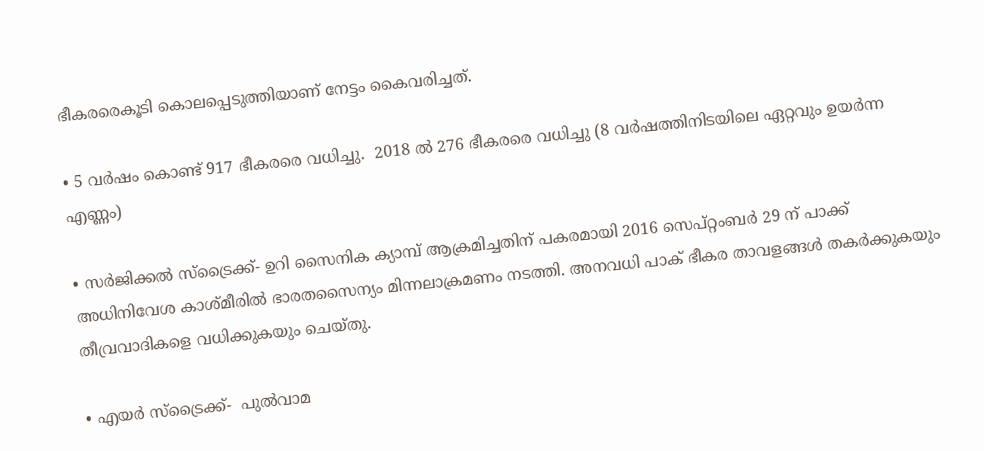ഭീകരരെകൂടി കൊലപ്പെടുത്തിയാണ് നേട്ടം കൈവരിച്ചത്.

• 5 വര്‍ഷം കൊണ്ട് 917 ഭീകരരെ വധിച്ചു.  2018 ല്‍ 276 ഭീകരരെ വധിച്ചു (8 വര്‍ഷത്തിനിടയിലെ ഏറ്റവും ഉയര്‍ന്ന എണ്ണം)

• സര്‍ജിക്കല്‍ സ്‌ട്രൈക്ക്- ഉറി സൈനിക ക്യാമ്പ് ആക്രമിച്ചതിന് പകരമായി 2016 സെപ്റ്റംബര്‍ 29 ന് പാക്ക് അധിനിവേശ കാശ്മീരില്‍ ഭാരതസൈന്യം മിന്നലാക്രമണം നടത്തി. അനവധി പാക് ഭീകര താവളങ്ങള്‍ തകര്‍ക്കുകയും തീവ്രവാദികളെ വധിക്കുകയും ചെയ്തു.

• എയര്‍ സ്‌ട്രൈക്ക്-  പുല്‍വാമ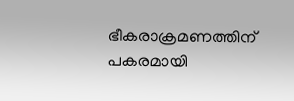ഭീകരാക്രമണത്തിന് പകരമായി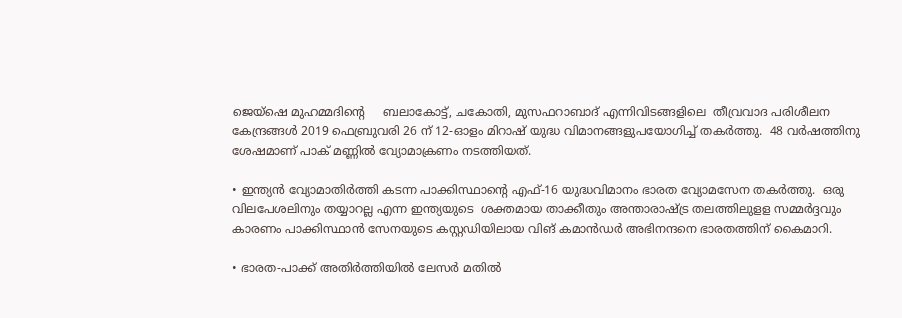ജെയ്‌ഷെ മുഹമ്മദിന്റെ     ബലാകോട്ട്, ചകോതി, മുസഫറാബാദ് എന്നിവിടങ്ങളിലെ  തീവ്രവാദ പരിശീലന കേന്ദ്രങ്ങള്‍ 2019 ഫെബ്രുവരി 26 ന് 12-ഓളം മിറാഷ് യുദ്ധ വിമാനങ്ങളുപയോഗിച്ച് തകര്‍ത്തു.  48 വര്‍ഷത്തിനു ശേഷമാണ് പാക് മണ്ണില്‍ വ്യോമാക്രണം നടത്തിയത്.

• ഇന്ത്യന്‍ വ്യോമാതിര്‍ത്തി കടന്ന പാക്കിസ്ഥാന്റെ എഫ്-16 യുദ്ധവിമാനം ഭാരത വ്യോമസേന തകര്‍ത്തു.  ഒരു വിലപേശലിനും തയ്യാറല്ല എന്ന ഇന്ത്യയുടെ  ശക്തമായ താക്കീതും അന്താരാഷ്‌ട്ര തലത്തിലുളള സമ്മര്‍ദ്ദവും കാരണം പാക്കിസ്ഥാന്‍ സേനയുടെ കസ്റ്റഡിയിലായ വിങ് കമാന്‍ഡര്‍ അഭിനന്ദനെ ഭാരതത്തിന് കൈമാറി.

• ഭാരത-പാക്ക് അതിര്‍ത്തിയില്‍ ലേസര്‍ മതില്‍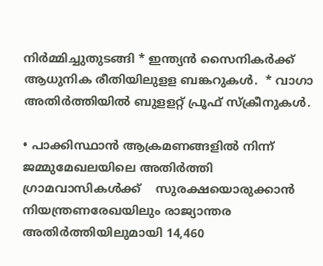നിര്‍മ്മിച്ചുതുടങ്ങി * ഇന്ത്യന്‍ സൈനികര്‍ക്ക് ആധുനിക രീതിയിലുളള ബങ്കറുകള്‍.  * വാഗാ അതിര്‍ത്തിയില്‍ ബുളളറ്റ് പ്രൂഫ് സ്‌ക്രീനുകള്‍.

• പാക്കിസ്ഥാന്‍ ആക്രമണങ്ങളില്‍ നിന്ന് ജമ്മുമേഖലയിലെ അതിര്‍ത്തി ഗ്രാമവാസികള്‍ക്ക്    സുരക്ഷയൊരുക്കാന്‍ നിയന്ത്രണരേഖയിലും രാജ്യാന്തര അതിര്‍ത്തിയിലുമായി 14,460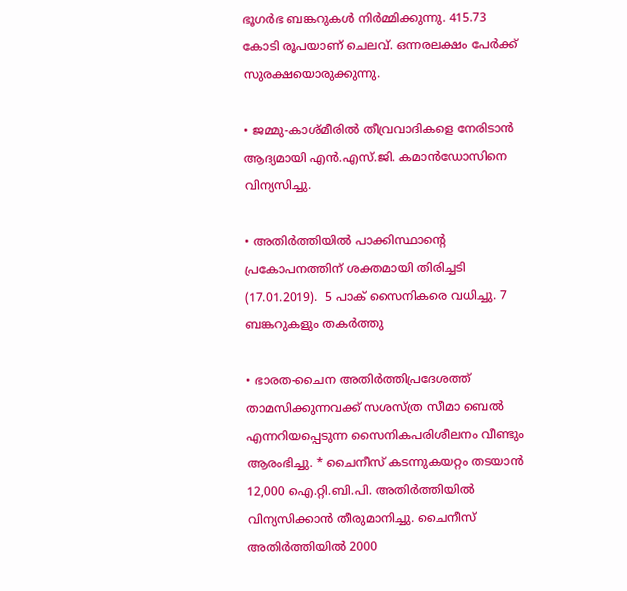ഭൂഗര്‍ഭ ബങ്കറുകള്‍ നിര്‍മ്മിക്കുന്നു. 415.73 കോടി രൂപയാണ് ചെലവ്. ഒന്നരലക്ഷം പേര്‍ക്ക് സുരക്ഷയൊരുക്കുന്നു.

• ജമ്മു-കാശ്മീരില്‍ തീവ്രവാദികളെ നേരിടാന്‍ ആദ്യമായി എന്‍.എസ്.ജി. കമാന്‍ഡോസിനെ വിന്യസിച്ചു.

• അതിര്‍ത്തിയില്‍ പാക്കിസ്ഥാന്റെ പ്രകോപനത്തിന് ശക്തമായി തിരിച്ചടി (17.01.2019).  5 പാക് സൈനികരെ വധിച്ചു. 7 ബങ്കറുകളും തകര്‍ത്തു

• ഭാരത-ചൈന അതിര്‍ത്തിപ്രദേശത്ത് താമസിക്കുന്നവക്ക് സശസ്ത്ര സീമാ ബെല്‍ എന്നറിയപ്പെടുന്ന സൈനികപരിശീലനം വീണ്ടും ആരംഭിച്ചു. * ചൈനീസ് കടന്നുകയറ്റം തടയാന്‍ 12,000 ഐ.റ്റി.ബി.പി. അതിര്‍ത്തിയില്‍ വിന്യസിക്കാന്‍ തീരുമാനിച്ചു. ചൈനീസ്  അതിര്‍ത്തിയില്‍ 2000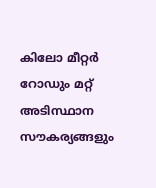കിലോ മീറ്റര്‍ റോഡും മറ്റ് അടിസ്ഥാന സൗകര്യങ്ങളും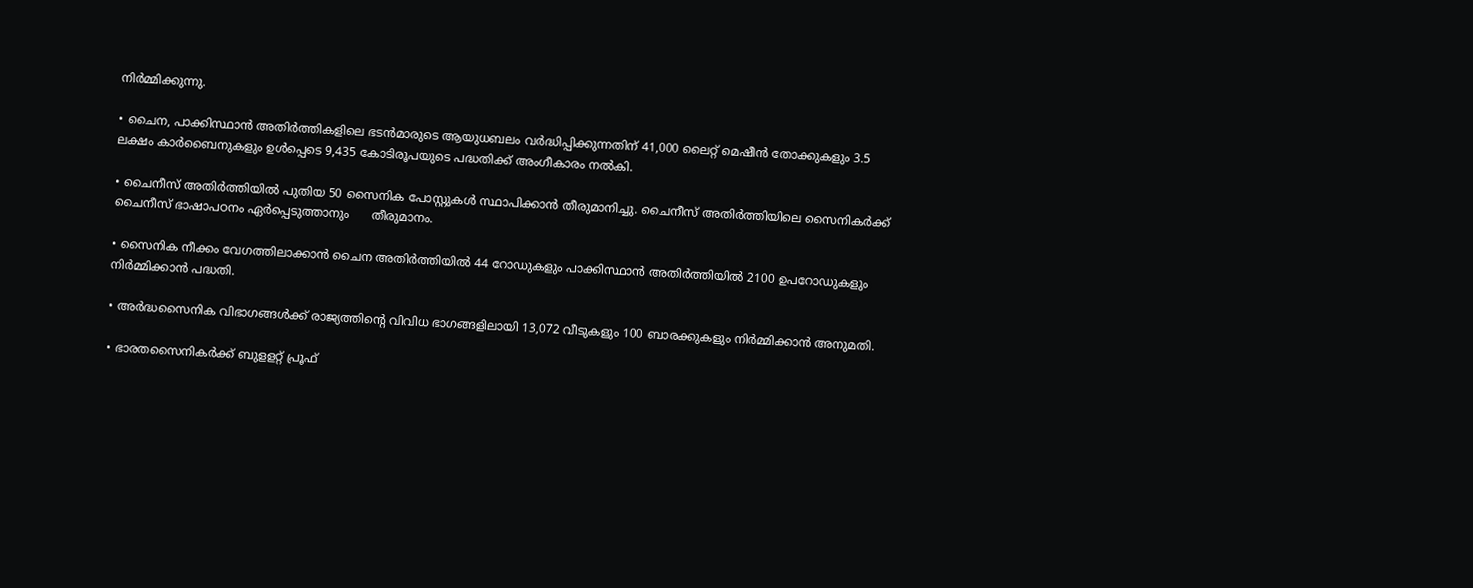നിര്‍മ്മിക്കുന്നു.

• ചൈന, പാക്കിസ്ഥാന്‍ അതിര്‍ത്തികളിലെ ഭടന്‍മാരുടെ ആയുധബലം വര്‍ദ്ധിപ്പിക്കുന്നതിന് 41,000 ലൈറ്റ് മെഷീന്‍ തോക്കുകളും 3.5 ലക്ഷം കാര്‍ബൈനുകളും ഉള്‍പ്പെടെ 9,435 കോടിരൂപയുടെ പദ്ധതിക്ക് അംഗീകാരം നല്‍കി.

• ചൈനീസ് അതിര്‍ത്തിയില്‍ പുതിയ 50 സൈനിക പോസ്റ്റുകള്‍ സ്ഥാപിക്കാന്‍ തീരുമാനിച്ചു. ചൈനീസ് അതിര്‍ത്തിയിലെ സൈനികര്‍ക്ക് ചൈനീസ് ഭാഷാപഠനം ഏര്‍പ്പെടുത്താനും      തീരുമാനം.

• സൈനിക നീക്കം വേഗത്തിലാക്കാന്‍ ചൈന അതിര്‍ത്തിയില്‍ 44 റോഡുകളും പാക്കിസ്ഥാന്‍ അതിര്‍ത്തിയില്‍ 2100 ഉപറോഡുകളും നിര്‍മ്മിക്കാന്‍ പദ്ധതി.

• അര്‍ദ്ധസൈനിക വിഭാഗങ്ങള്‍ക്ക് രാജ്യത്തിന്റെ വിവിധ ഭാഗങ്ങളിലായി 13,072 വീടുകളും 100 ബാരക്കുകളും നിര്‍മ്മിക്കാന്‍ അനുമതി.

• ഭാരതസൈനികര്‍ക്ക് ബുളളറ്റ് പ്രൂഫ്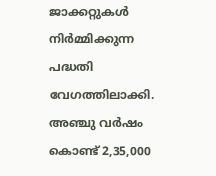ജാക്കറ്റുകള്‍ നിര്‍മ്മിക്കുന്ന പദ്ധതി വേഗത്തിലാക്കി. അഞ്ചു വര്‍ഷം കൊണ്ട് 2,35,000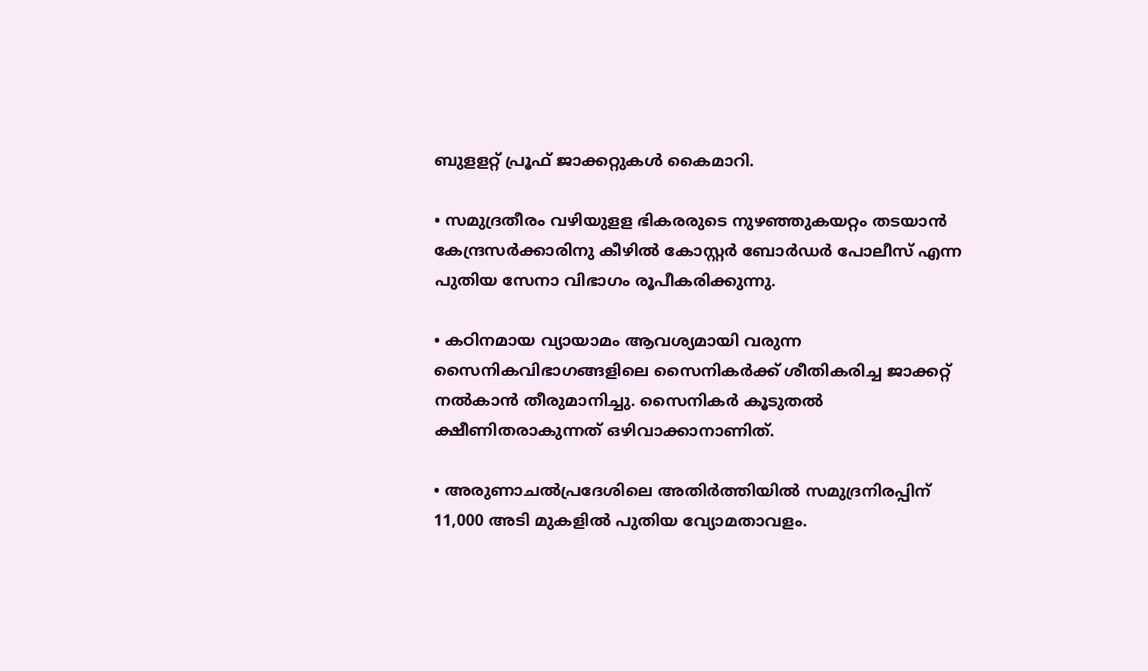ബുളളറ്റ് പ്രൂഫ് ജാക്കറ്റുകള്‍ കൈമാറി.

• സമുദ്രതീരം വഴിയുളള ഭികരരുടെ നുഴഞ്ഞുകയറ്റം തടയാന്‍ കേന്ദ്രസര്‍ക്കാരിനു കീഴില്‍ കോസ്റ്റര്‍ ബോര്‍ഡര്‍ പോലീസ് എന്ന പുതിയ സേനാ വിഭാഗം രൂപീകരിക്കുന്നു.

• കഠിനമായ വ്യായാമം ആവശ്യമായി വരുന്ന സൈനികവിഭാഗങ്ങളിലെ സൈനികര്‍ക്ക് ശീതികരിച്ച ജാക്കറ്റ് നല്‍കാന്‍ തീരുമാനിച്ചു. സൈനികര്‍ കൂടുതല്‍ ക്ഷീണിതരാകുന്നത് ഒഴിവാക്കാനാണിത്.

• അരുണാചല്‍പ്രദേശിലെ അതിര്‍ത്തിയില്‍ സമുദ്രനിരപ്പിന് 11,000 അടി മുകളില്‍ പുതിയ വ്യോമതാവളം.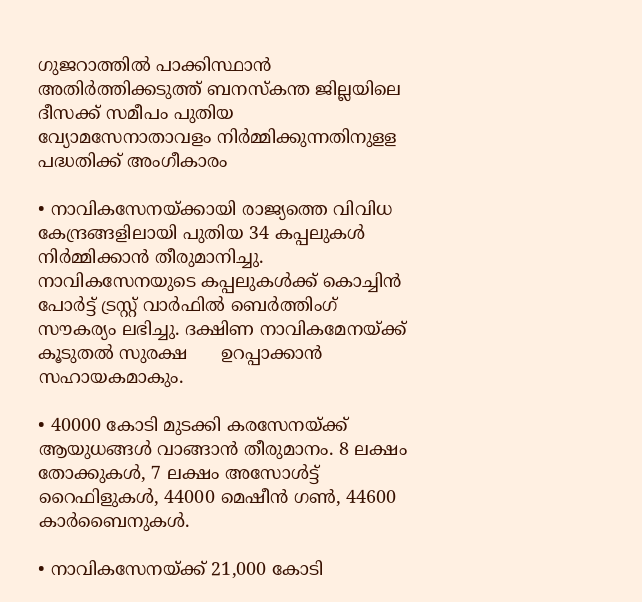ഗുജറാത്തില്‍ പാക്കിസ്ഥാന്‍ അതിര്‍ത്തിക്കടുത്ത് ബനസ്‌കന്ത ജില്ലയിലെ ദീസക്ക് സമീപം പുതിയ വ്യോമസേനാതാവളം നിര്‍മ്മിക്കുന്നതിനുളള പദ്ധതിക്ക് അംഗീകാരം

• നാവികസേനയ്‌ക്കായി രാജ്യത്തെ വിവിധ കേന്ദ്രങ്ങളിലായി പുതിയ 34 കപ്പലുകള്‍         നിര്‍മ്മിക്കാന്‍ തീരുമാനിച്ചു. നാവികസേനയുടെ കപ്പലുകള്‍ക്ക് കൊച്ചിന്‍ പോര്‍ട്ട് ട്രസ്റ്റ് വാര്‍ഫില്‍ ബെര്‍ത്തിംഗ് സൗകര്യം ലഭിച്ചു. ദക്ഷിണ നാവികമേനയ്‌ക്ക് കൂടുതല്‍ സുരക്ഷ      ഉറപ്പാക്കാന്‍ സഹായകമാകും.

• 40000 കോടി മുടക്കി കരസേനയ്‌ക്ക് ആയുധങ്ങള്‍ വാങ്ങാന്‍ തീരുമാനം. 8 ലക്ഷം തോക്കുകള്‍, 7 ലക്ഷം അസോള്‍ട്ട് റൈഫിളുകള്‍, 44000 മെഷീന്‍ ഗണ്‍, 44600 കാര്‍ബൈനുകള്‍.

• നാവികസേനയ്‌ക്ക് 21,000 കോടി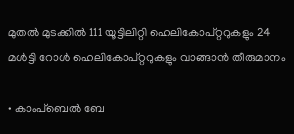മുതല്‍ മുടക്കില്‍ 111 യൂട്ടിലിറ്റി ഹെലികോപ്റ്ററുകളും 24 മള്‍ട്ടി റോള്‍ ഹെലികോപ്റ്ററുകളും വാങ്ങാന്‍ തീരുമാനം

• കാംപ്‌ബെല്‍ ബേ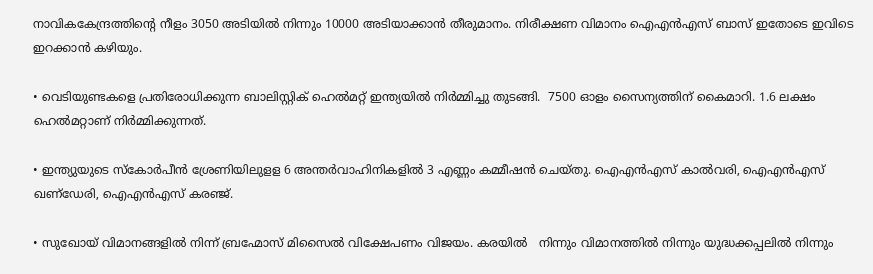നാവികകേന്ദ്രത്തിന്റെ നീളം 3050 അടിയില്‍ നിന്നും 10000 അടിയാക്കാന്‍ തീരുമാനം. നിരീക്ഷണ വിമാനം ഐഎന്‍എസ് ബാസ് ഇതോടെ ഇവിടെ ഇറക്കാന്‍ കഴിയും.

• വെടിയുണ്ടകളെ പ്രതിരോധിക്കുന്ന ബാലിസ്റ്റിക് ഹെല്‍മറ്റ് ഇന്ത്യയില്‍ നിര്‍മ്മിച്ചു തുടങ്ങി.  7500 ഓളം സൈന്യത്തിന് കൈമാറി. 1.6 ലക്ഷം ഹെല്‍മറ്റാണ് നിര്‍മ്മിക്കുന്നത്.

• ഇന്ത്യുയുടെ സ്‌കോര്‍പീന്‍ ശ്രേണിയിലുളള 6 അന്തര്‍വാഹിനികളില്‍ 3 എണ്ണം കമ്മീഷന്‍ ചെയ്തു. ഐഎന്‍എസ് കാല്‍വരി, ഐഎന്‍എസ് ഖണ്‌ഡേരി, ഐഎന്‍എസ് കരഞ്ജ്.

• സുഖോയ് വിമാനങ്ങളില്‍ നിന്ന് ബ്രഹ്മോസ് മിസൈല്‍ വിക്ഷേപണം വിജയം. കരയില്‍   നിന്നും വിമാനത്തില്‍ നിന്നും യുദ്ധക്കപ്പലില്‍ നിന്നും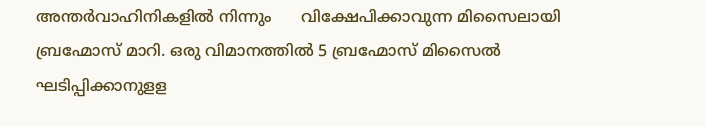അന്തര്‍വാഹിനികളില്‍ നിന്നും      വിക്ഷേപിക്കാവുന്ന മിസൈലായി ബ്രഹ്മോസ് മാറി. ഒരു വിമാനത്തില്‍ 5 ബ്രഹ്മോസ് മിസൈല്‍ ഘടിപ്പിക്കാനുളള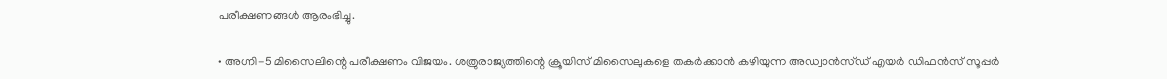പരീക്ഷണങ്ങള്‍ ആരംഭിച്ചു.

• അഗ്നി-5 മിസൈലിന്റെ പരീക്ഷണം വിജയം. ശത്രുരാജ്യത്തിന്റെ ക്രൂയിസ് മിസൈലുകളെ തകര്‍ക്കാന്‍ കഴിയുന്ന അഡ്വാന്‍സ്ഡ് എയര്‍ ഡിഫന്‍സ് സൂപ്പര്‍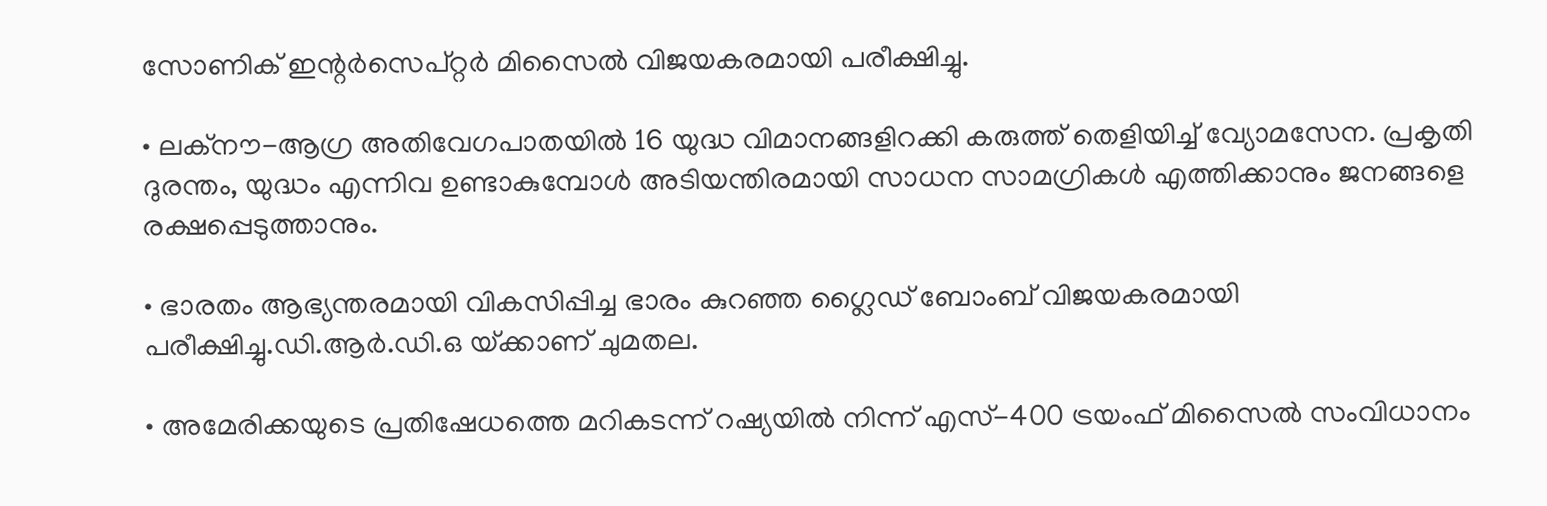സോണിക് ഇന്റര്‍സെപ്റ്റര്‍ മിസൈല്‍ വിജയകരമായി പരീക്ഷിച്ചു.

• ലക്‌നൗ-ആഗ്ര അതിവേഗപാതയില്‍ 16 യുദ്ധ വിമാനങ്ങളിറക്കി കരുത്ത് തെളിയിച്ച് വ്യോമസേന. പ്രകൃതി ദുരന്തം, യുദ്ധം എന്നിവ ഉണ്ടാകുമ്പോള്‍ അടിയന്തിരമായി സാധന സാമഗ്രികള്‍ എത്തിക്കാനും ജനങ്ങളെ രക്ഷപ്പെടുത്താനും.

• ഭാരതം ആഭ്യന്തരമായി വികസിപ്പിച്ച ഭാരം കുറഞ്ഞ ഗ്ലൈഡ് ബോംബ് വിജയകരമായി        പരീക്ഷിച്ചു.ഡി.ആര്‍.ഡി.ഒ യ്‌ക്കാണ് ചുമതല.

• അമേരിക്കയുടെ പ്രതിഷേധത്തെ മറികടന്ന് റഷ്യയില്‍ നിന്ന് എസ്-400 ട്രയംഫ് മിസൈല്‍ സംവിധാനം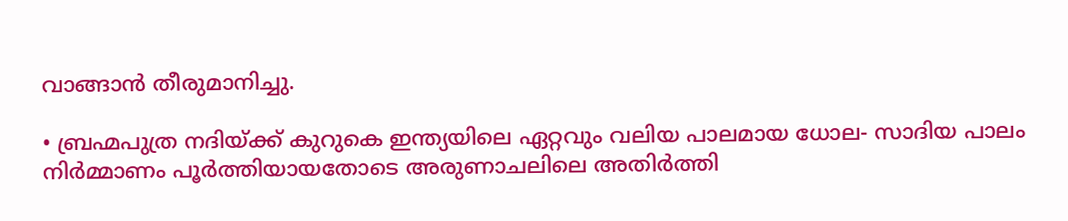വാങ്ങാന്‍ തീരുമാനിച്ചു.

• ബ്രഹ്മപുത്ര നദിയ്‌ക്ക് കുറുകെ ഇന്ത്യയിലെ ഏറ്റവും വലിയ പാലമായ ധോല- സാദിയ പാലം നിര്‍മ്മാണം പൂര്‍ത്തിയായതോടെ അരുണാചലിലെ അതിര്‍ത്തി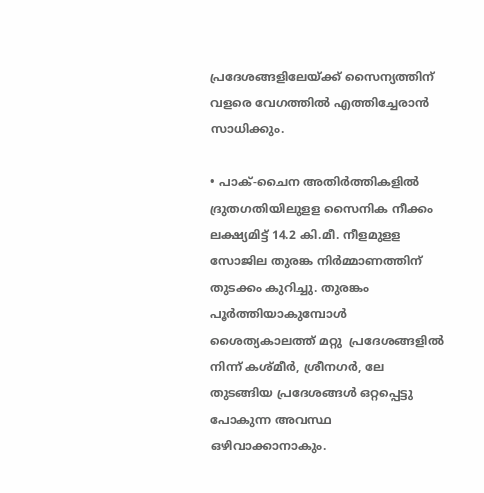പ്രദേശങ്ങളിലേയ്‌ക്ക് സൈന്യത്തിന് വളരെ വേഗത്തില്‍ എത്തിച്ചേരാന്‍ സാധിക്കും.

• പാക്-ചൈന അതിര്‍ത്തികളില്‍ ദ്രുതഗതിയിലുളള സൈനിക നീക്കം ലക്ഷ്യമിട്ട് 14.2 കി.മീ. നീളമുളള സോജില തുരങ്ക നിര്‍മ്മാണത്തിന് തുടക്കം കുറിച്ചു. തുരങ്കം പൂര്‍ത്തിയാകുമ്പോള്‍ ശൈത്യകാലത്ത് മറ്റു  പ്രദേശങ്ങളില്‍ നിന്ന് കശ്മീര്‍, ശ്രീനഗര്‍, ലേ തുടങ്ങിയ പ്രദേശങ്ങള്‍ ഒറ്റപ്പെട്ടു പോകുന്ന അവസ്ഥ ഒഴിവാക്കാനാകും.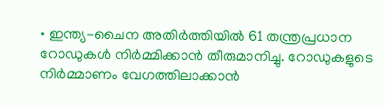• ഇന്ത്യ-ചൈന അതിര്‍ത്തിയില്‍ 61 തന്ത്രപ്രധാന റോഡുകള്‍ നിര്‍മ്മിക്കാന്‍ തീരുമാനിച്ചു. റോഡുകളുടെ നിര്‍മ്മാണം വേഗത്തിലാക്കാന്‍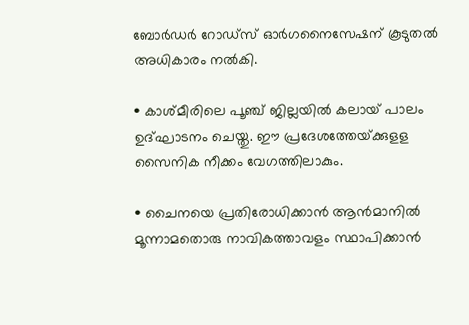ബോര്‍ഡര്‍ റോഡ്‌സ് ഓര്‍ഗനൈസേഷന് കൂടുതല്‍ അധികാരം നല്‍കി.

• കാശ്മീരിലെ പൂഞ്ച് ജില്ലയില്‍ കലായ് പാലം ഉദ്ഘാടനം ചെയ്തു. ഈ പ്രദേശത്തേയ്‌ക്കുളള സൈനിക നീക്കം വേഗത്തിലാകും.

• ചൈനയെ പ്രതിരോധിക്കാന്‍ ആന്‍മാനില്‍ മൂന്നാമതൊരു നാവികത്താവളം സ്ഥാപിക്കാന്‍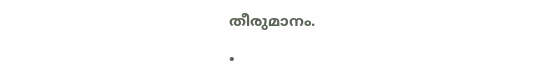തീരുമാനം.

•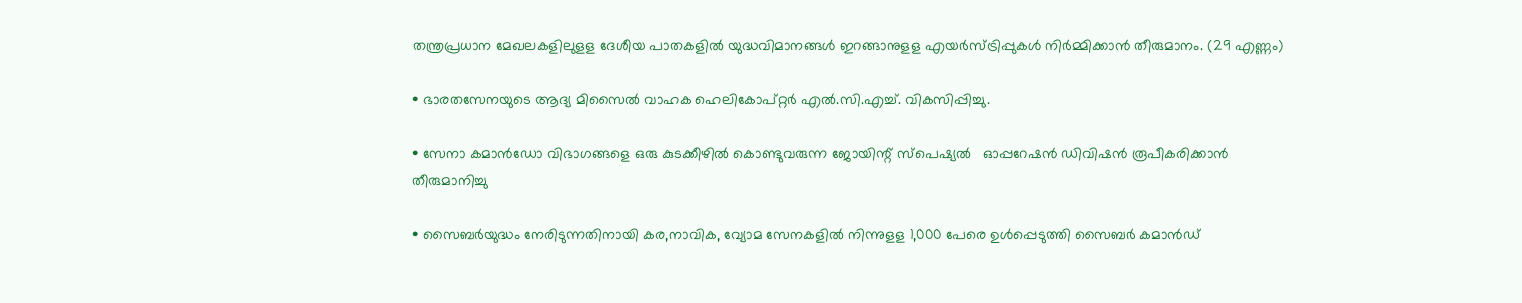തന്ത്രപ്രധാന മേഖലകളിലുളള ദേശീയ പാതകളില്‍ യുദ്ധവിമാനങ്ങള്‍ ഇറങ്ങാനുളള എയര്‍സ്ട്രിപ്പുകള്‍ നിര്‍മ്മിക്കാന്‍ തീരുമാനം. (29 എണ്ണം)

• ഭാരതസേനയുടെ ആദ്യ മിസൈല്‍ വാഹക ഹെലികോപ്റ്റര്‍ എല്‍.സി.എച്ച്. വികസിപ്പിച്ചു.

• സേനാ കമാന്‍ഡോ വിഭാഗങ്ങളെ ഒരു കുടക്കീഴില്‍ കൊണ്ടുവരുന്ന ജോയിന്റ് സ്‌പെഷ്യല്‍   ഓപ്പറേഷന്‍ ഡിവിഷന്‍ രൂപീകരിക്കാന്‍ തീരുമാനിച്ചു

• സൈബര്‍യുദ്ധം നേരിടുന്നതിനായി കര,നാവിക, വ്യോമ സേനകളില്‍ നിന്നുളള 1,000 പേരെ ഉള്‍പ്പെടുത്തി സൈബര്‍ കമാന്‍ഡ്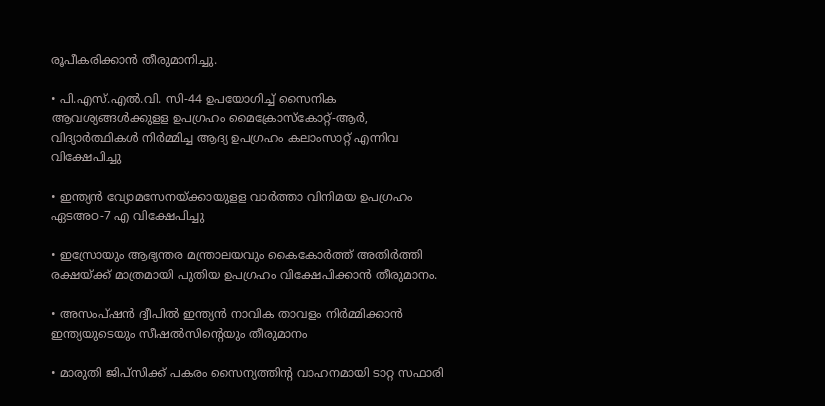രൂപീകരിക്കാന്‍ തീരുമാനിച്ചു.

• പി.എസ്.എല്‍.വി. സി-44 ഉപയോഗിച്ച് സൈനിക ആവശ്യങ്ങള്‍ക്കുളള ഉപഗ്രഹം മൈക്രോസ്‌കോറ്റ്-ആര്‍, വിദ്യാര്‍ത്ഥികള്‍ നിര്‍മ്മിച്ച ആദ്യ ഉപഗ്രഹം കലാംസാറ്റ് എന്നിവ വിക്ഷേപിച്ചു

• ഇന്ത്യന്‍ വ്യോമസേനയ്‌ക്കായുളള വാര്‍ത്താ വിനിമയ ഉപഗ്രഹം ഏടഅഠ-7 എ വിക്ഷേപിച്ചു

• ഇസ്രോയും ആഭ്യന്തര മന്ത്രാലയവും കൈകോര്‍ത്ത് അതിര്‍ത്തി രക്ഷയ്‌ക്ക് മാത്രമായി പുതിയ ഉപഗ്രഹം വിക്ഷേപിക്കാന്‍ തീരുമാനം.

• അസംപ്ഷന്‍ ദ്വീപില്‍ ഇന്ത്യന്‍ നാവിക താവളം നിര്‍മ്മിക്കാന്‍ ഇന്ത്യയുടെയും സീഷല്‍സിന്റെയും തീരുമാനം

• മാരുതി ജിപ്‌സിക്ക് പകരം സൈന്യത്തിന്റ വാഹനമായി ടാറ്റ സഫാരി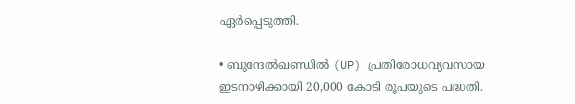ഏര്‍പ്പെടുത്തി.

• ബുന്ദേല്‍ഖണ്ഡില്‍ (UP) പ്രതിരോധവ്യവസായ ഇടനാഴിക്കായി 20,000 കോടി രൂപയുടെ പദ്ധതി.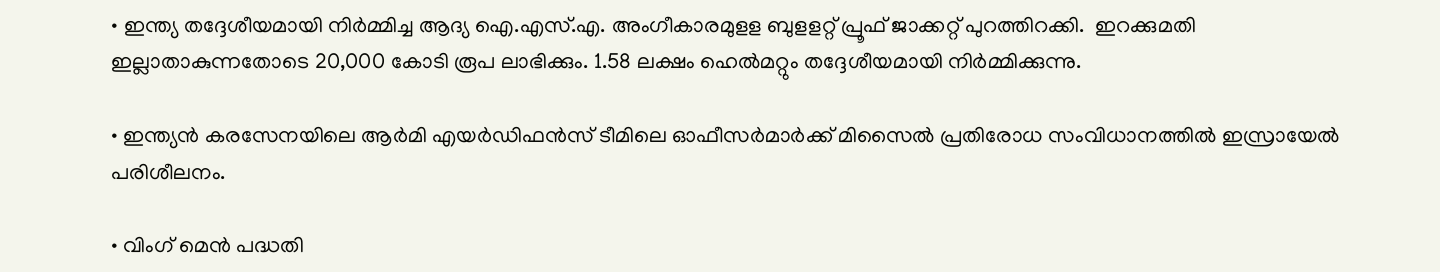• ഇന്ത്യ തദ്ദേശീയമായി നിര്‍മ്മിച്ച ആദ്യ ഐ.എസ്.എ. അംഗീകാരമുളള ബുളളറ്റ് പ്രൂഫ് ജാക്കറ്റ് പുറത്തിറക്കി.  ഇറക്കുമതി ഇല്ലാതാകുന്നതോടെ 20,000 കോടി രൂപ ലാഭിക്കും. 1.58 ലക്ഷം ഹെല്‍മറ്റും തദ്ദേശീയമായി നിര്‍മ്മിക്കുന്നു.

• ഇന്ത്യന്‍ കരസേനയിലെ ആര്‍മി എയര്‍ഡിഫന്‍സ് ടീമിലെ ഓഫീസര്‍മാര്‍ക്ക് മിസൈല്‍ പ്രതിരോധ സംവിധാനത്തില്‍ ഇസ്രായേല്‍ പരിശീലനം.

• വിംഗ് മെന്‍ പദ്ധതി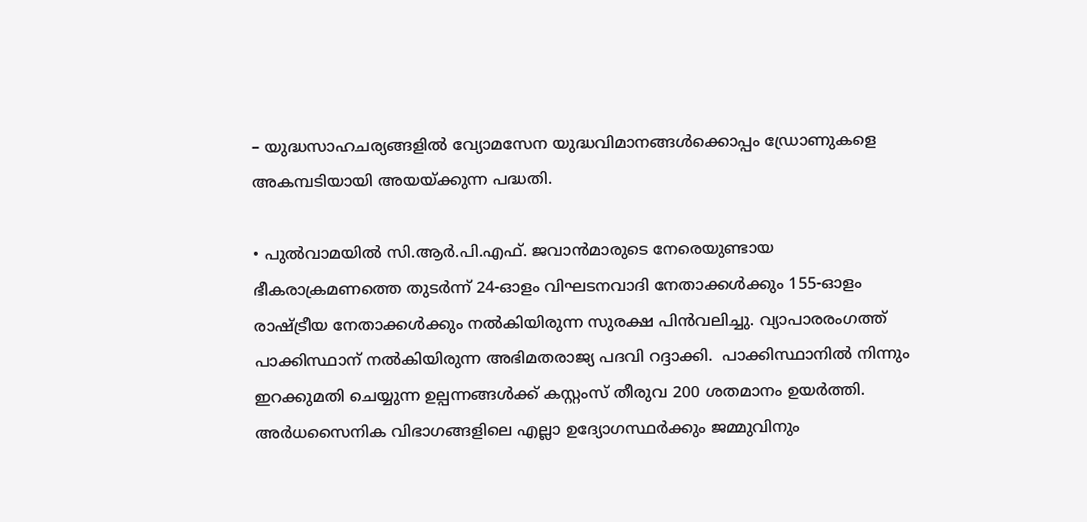– യുദ്ധസാഹചര്യങ്ങളില്‍ വ്യോമസേന യുദ്ധവിമാനങ്ങള്‍ക്കൊപ്പം ഡ്രോണുകളെ അകമ്പടിയായി അയയ്‌ക്കുന്ന പദ്ധതി.

• പുല്‍വാമയില്‍ സി.ആര്‍.പി.എഫ്. ജവാന്‍മാരുടെ നേരെയുണ്ടായ ഭീകരാക്രമണത്തെ തുടര്‍ന്ന് 24-ഓളം വിഘടനവാദി നേതാക്കള്‍ക്കും 155-ഓളം രാഷ്‌ട്രീയ നേതാക്കള്‍ക്കും നല്‍കിയിരുന്ന സുരക്ഷ പിന്‍വലിച്ചു. വ്യാപാരരംഗത്ത് പാക്കിസ്ഥാന് നല്‍കിയിരുന്ന അഭിമതരാജ്യ പദവി റദ്ദാക്കി.  പാക്കിസ്ഥാനില്‍ നിന്നും ഇറക്കുമതി ചെയ്യുന്ന ഉല്പന്നങ്ങള്‍ക്ക് കസ്റ്റംസ് തീരുവ 200 ശതമാനം ഉയര്‍ത്തി. അര്‍ധസൈനിക വിഭാഗങ്ങളിലെ എല്ലാ ഉദ്യോഗസ്ഥര്‍ക്കും ജമ്മുവിനും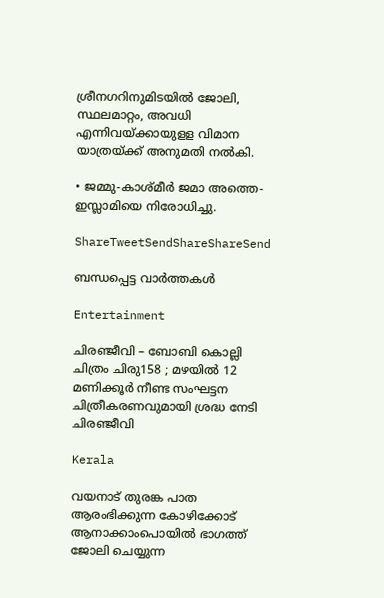ശ്രീനഗറിനുമിടയില്‍ ജോലി, സ്ഥലമാറ്റം, അവധി എന്നിവയ്‌ക്കായുളള വിമാന യാത്രയ്‌ക്ക് അനുമതി നല്‍കി.

• ജമ്മു-കാശ്മീര്‍ ജമാ അത്തെ-ഇസ്ലാമിയെ നിരോധിച്ചു.

ShareTweetSendShareShareSend

ബന്ധപ്പെട്ട വാര്‍ത്തകള്‍

Entertainment

ചിരഞ്ജീവി – ബോബി കൊല്ലി ചിത്രം ചിരു158 ; മഴയിൽ 12 മണിക്കൂർ നീണ്ട സംഘട്ടന ചിത്രീകരണവുമായി ശ്രദ്ധ നേടി ചിരഞ്ജീവി

Kerala

വയനാട് തുരങ്ക പാത ആരംഭിക്കുന്ന കോഴിക്കോട് ആനാക്കാംപൊയില്‍ ഭാഗത്ത് ജോലി ചെയ്യുന്ന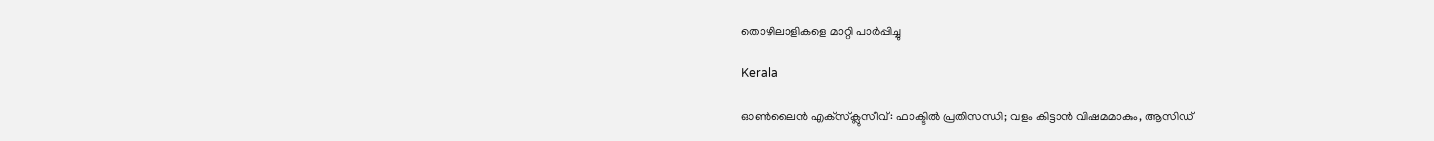തൊഴിലാളികളെ മാറ്റി പാര്‍പ്പിച്ചു

Kerala

ഓൺലൈൻ എക്‌സ്‌ക്ലുസീവ്: ഫാക്ടിൽ പ്രതിസന്ധി; വളം കിട്ടാൻ വിഷമമാകും, ആസിഡ്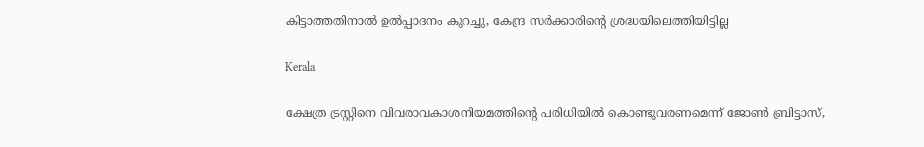കിട്ടാത്തതിനാൽ ഉൽപ്പാദനം കുറച്ചു, കേന്ദ്ര സർക്കാരിന്റെ ശ്രദ്ധയിലെത്തിയിട്ടില്ല

Kerala

ക്ഷേത്ര ട്രസ്റ്റിനെ വിവരാവകാശനിയമത്തിന്റെ പരിധിയില്‍ കൊണ്ടുവരണമെന്ന് ജോണ്‍ ബ്രിട്ടാസ്,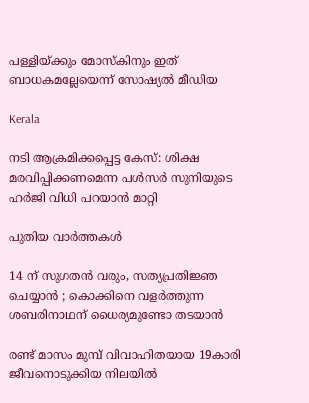പള്ളിയ്‌ക്കും മോസ്കിനും ഇത് ബാധകമല്ലേയെന്ന് സോഷ്യല്‍ മീഡിയ

Kerala

നടി ആക്രമിക്കപ്പെട്ട കേസ്: ശിക്ഷ മരവിപ്പിക്കണമെന്ന പള്‍സര്‍ സുനിയുടെ ഹര്‍ജി വിധി പറയാന്‍ മാറ്റി

പുതിയ വാര്‍ത്തകള്‍

14 ന് സുഗതൻ വരും, സത്യപ്രതിജ്ഞ ചെയ്യാൻ ; കൊക്കിനെ വളർത്തുന്ന ശബരിനാഥന് ധൈര്യമുണ്ടോ തടയാൻ

രണ്ട് മാസം മുമ്പ് വിവാഹിതയായ 19കാരി ജീവനൊടുക്കിയ നിലയില്‍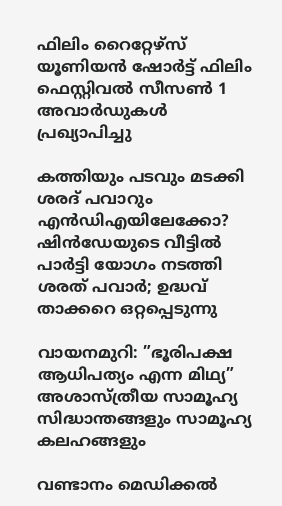ഫിലിം റൈറ്റേഴ്സ് യൂണിയൻ ഷോർട്ട് ഫിലിം ഫെസ്റ്റിവൽ സീസൺ 1 അവാർഡുകൾ പ്രഖ്യാപിച്ചു

കത്തിയും പടവും മടക്കി ശരദ് പവാറും എന്‍ഡിഎയിലേക്കോ? ഷിന്‍‍ഡേയുടെ വീട്ടില്‍ പാര്‍ട്ടി യോഗം നടത്തി ശരത് പവാര്‍; ഉദ്ധവ് താക്കറെ ഒറ്റപ്പെടുന്നു

വായനമുറി: ”ഭൂരിപക്ഷ ആധിപത്യം എന്ന മിഥ്യ” അശാസ്ത്രീയ സാമൂഹ്യ സിദ്ധാന്തങ്ങളും സാമൂഹ്യ കലഹങ്ങളും

വണ്ടാനം മെഡിക്കൽ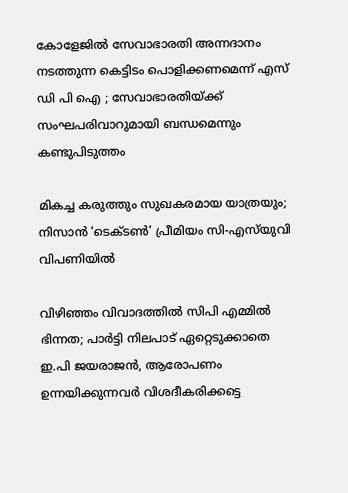കോളേജിൽ സേവാഭാരതി അന്നദാനം നടത്തുന്ന കെട്ടിടം പൊളിക്കണമെന്ന് എസ് ഡി പി ഐ ; സേവാഭാരതിയ്‌ക്ക് സംഘപരിവാറുമായി ബന്ധമെന്നും കണ്ടുപിടുത്തം

മികച്ച കരുത്തും സുഖകരമായ യാത്രയും; നിസാൻ ‘ടെക്ടൺ’ പ്രീമിയം സി-എസ്‌യുവി വിപണിയിൽ

വിഴിഞ്ഞം വിവാദത്തിൽ സിപി എമ്മിൽ ഭിന്നത; പാർട്ടി നിലപാട് ഏറ്റെടുക്കാതെ ഇ.പി ജയരാജൻ, ആരോപണം ഉന്നയിക്കുന്നവർ വിശദീകരിക്കട്ടെ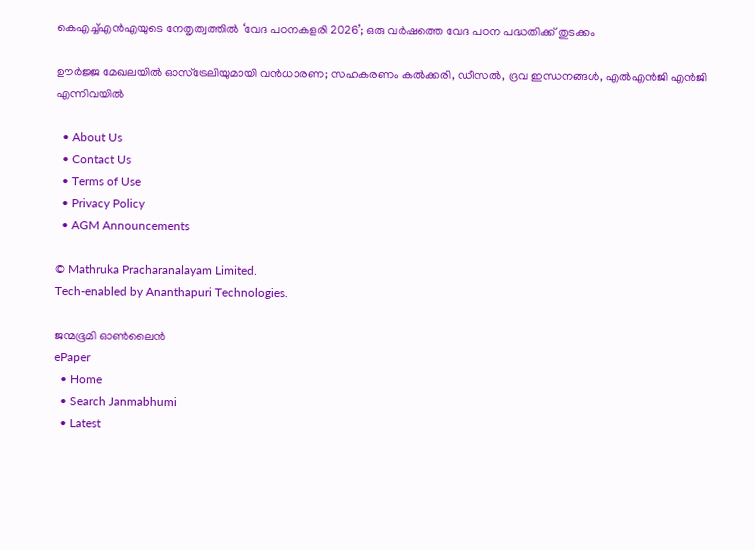കെഎച്ച്എൻഎയുടെ നേതൃത്വത്തിൽ ‘വേദ പഠനകളരി 2026’; ഒരു വർഷത്തെ വേദ പഠന പദ്ധതിക്ക് തുടക്കം

ഊർജ്ജ മേഖലയിൽ ഓസ്‌ട്രേലിയുമായി വൻധാരണ; സഹകരണം കൽക്കരി, ഡീസൽ, ദ്രവ ഇന്ധനങ്ങൾ, എൽഎൻജി എൻജി എന്നിവയിൽ

  • About Us
  • Contact Us
  • Terms of Use
  • Privacy Policy
  • AGM Announcements

© Mathruka Pracharanalayam Limited.
Tech-enabled by Ananthapuri Technologies.

ജന്മഭൂമി ഓണ്‍ലൈന്‍
ePaper
  • Home
  • Search Janmabhumi
  • Latest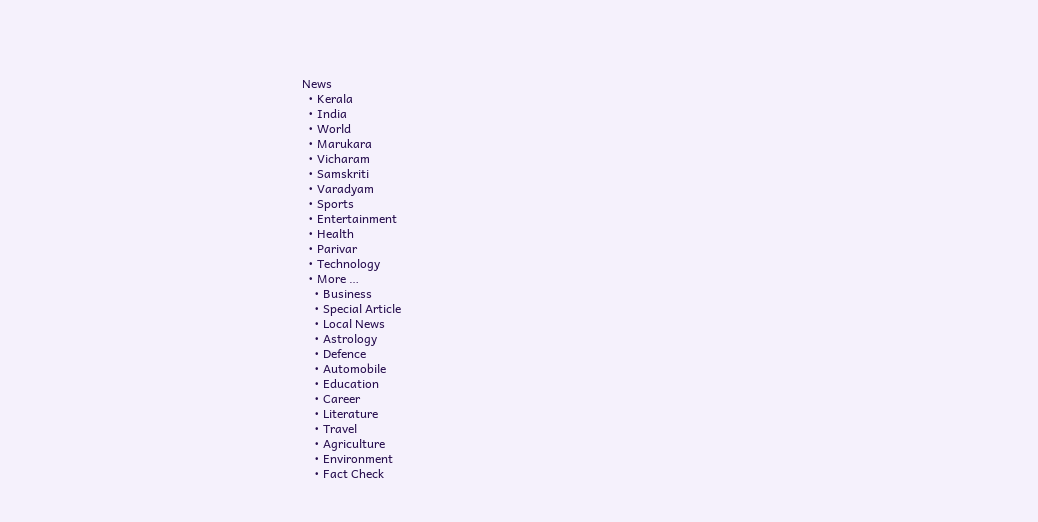News
  • Kerala
  • India
  • World
  • Marukara
  • Vicharam
  • Samskriti
  • Varadyam
  • Sports
  • Entertainment
  • Health
  • Parivar
  • Technology
  • More …
    • Business
    • Special Article
    • Local News
    • Astrology
    • Defence
    • Automobile
    • Education
    • Career
    • Literature
    • Travel
    • Agriculture
    • Environment
    • Fact Check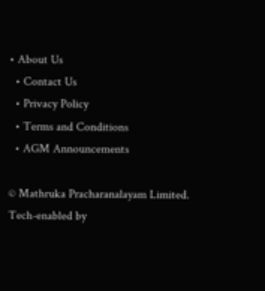• About Us
  • Contact Us
  • Privacy Policy
  • Terms and Conditions
  • AGM Announcements

© Mathruka Pracharanalayam Limited.
Tech-enabled by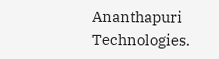Ananthapuri Technologies.